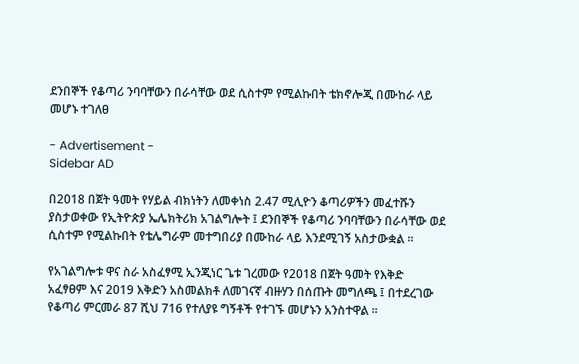ደንበኞች የቆጣሪ ንባባቸውን በራሳቸው ወደ ሲስተም የሚልኩበት ቴክኖሎጂ በሙከራ ላይ መሆኑ ተገለፀ

- Advertisement -
Sidebar AD

በ2018 በጀት ዓመት የሃይል ብክነትን ለመቀነስ 2.47 ሚሊዮን ቆጣሪዎችን መፈተሹን ያስታወቀው የኢትዮጵያ ኤሌክትሪክ አገልግሎት ፤ ደንበኞች የቆጣሪ ንባባቸውን በራሳቸው ወደ ሲስተም የሚልኩበት የቴሌግራም መተግበሪያ በሙከራ ላይ እንደሚገኝ አስታውቋል ።

የአገልግሎቱ ዋና ስራ አስፈፃሚ ኢንጂነር ጌቱ ገረመው የ2018 በጀት ዓመት የእቅድ አፈፃፀም እና 2019 እቅድን አስመልክቶ ለመገናኛ ብዙሃን በሰጡት መግለጫ ፤ በተደረገው የቆጣሪ ምርመራ 87 ሺህ 716 የተለያዩ ግኝቶች የተገኙ መሆኑን አንስተዋል ።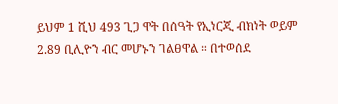ይህም 1 ሺህ 493 ጊጋ ዋት በሰዓት የኢነርጂ ብክነት ወይም 2.89 ቢሊዮን ብር መሆኑን ገልፀዋል ። በተወሰደ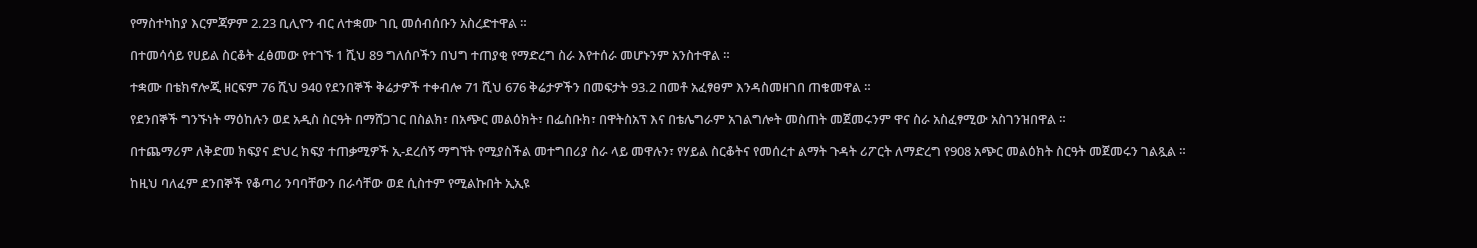የማስተካከያ እርምጃዎም 2.23 ቢሊዮን ብር ለተቋሙ ገቢ መሰብሰቡን አስረድተዋል ።

በተመሳሳይ የሀይል ስርቆት ፈፅመው የተገኙ 1 ሺህ 89 ግለሰቦችን በህግ ተጠያቂ የማድረግ ስራ እየተሰራ መሆኑንም አንስተዋል ።

ተቋሙ በቴክኖሎጂ ዘርፍም 76 ሺህ 940 የደንበኞች ቅሬታዎች ተቀብሎ 71 ሺህ 676 ቅሬታዎችን በመፍታት 93.2 በመቶ አፈፃፀም እንዳስመዘገበ ጠቁመዋል ።

የደንበኞች ግንኙነት ማዕከሉን ወደ አዲስ ስርዓት በማሸጋገር በስልክ፣ በአጭር መልዕክት፣ በፌስቡክ፣ በዋትስአፕ እና በቴሌግራም አገልግሎት መስጠት መጀመሩንም ዋና ስራ አስፈፃሚው አስገንዝበዋል ።

በተጨማሪም ለቅድመ ክፍያና ድህረ ክፍያ ተጠቃሚዎች ኢ-ደረሰኝ ማግኘት የሚያስችል መተግበሪያ ስራ ላይ መዋሉን፣ የሃይል ስርቆትና የመሰረተ ልማት ጉዳት ሪፖርት ለማድረግ የ908 አጭር መልዕክት ስርዓት መጀመሩን ገልጿል ።

ከዚህ ባለፈም ደንበኞች የቆጣሪ ንባባቸውን በራሳቸው ወደ ሲስተም የሚልኩበት ኢኢዩ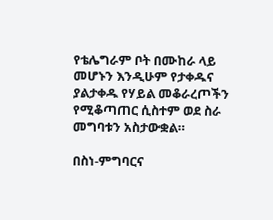የቴሌግራም ቦት በሙከራ ላይ መሆኑን እንዲሁም የታቀዱና ያልታቀዱ የሃይል መቆራረጦችን የሚቆጣጠር ሲስተም ወደ ስራ መግባቱን አስታውቋል።

በስነ-ምግባርና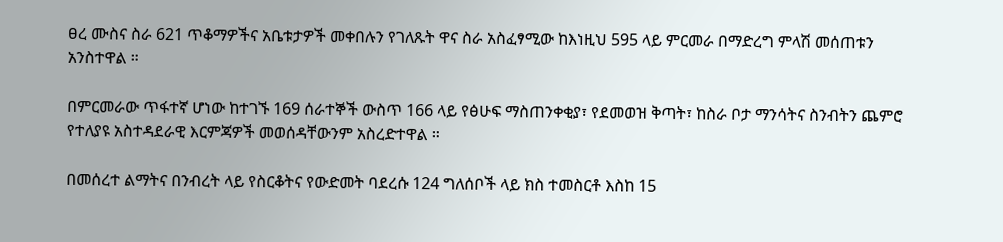ፀረ ሙስና ስራ 621 ጥቆማዎችና አቤቱታዎች መቀበሉን የገለጹት ዋና ስራ አስፈፃሚው ከእነዚህ 595 ላይ ምርመራ በማድረግ ምላሽ መሰጠቱን አንስተዋል ።

በምርመራው ጥፋተኛ ሆነው ከተገኙ 169 ሰራተኞች ውስጥ 166 ላይ የፅሁፍ ማስጠንቀቂያ፣ የደመወዝ ቅጣት፣ ከስራ ቦታ ማንሳትና ስንብትን ጨምሮ የተለያዩ አስተዳደራዊ እርምጃዎች መወሰዳቸውንም አስረድተዋል ።

በመሰረተ ልማትና በንብረት ላይ የስርቆትና የውድመት ባደረሱ 124 ግለሰቦች ላይ ክስ ተመስርቶ እስከ 15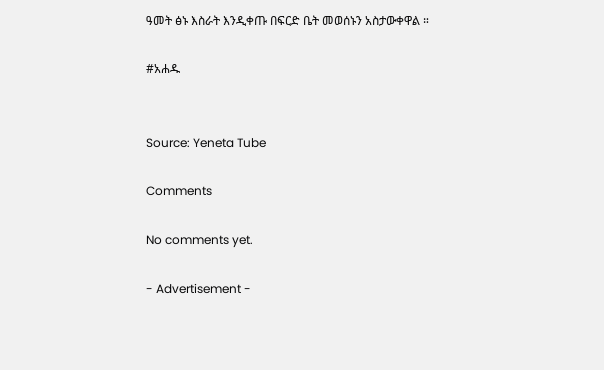ዓመት ፅኑ እስራት እንዲቀጡ በፍርድ ቤት መወሰኑን አስታውቀዋል ።

#አሐዱ


Source: Yeneta Tube

Comments

No comments yet.

- Advertisement -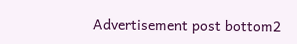Advertisement post bottom2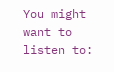You might want to listen to: